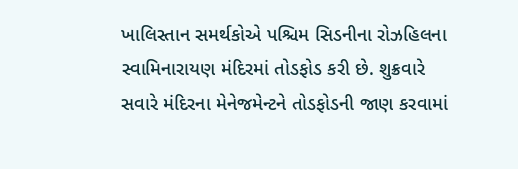ખાલિસ્તાન સમર્થકોએ પશ્ચિમ સિડનીના રોઝહિલના સ્વામિનારાયણ મંદિરમાં તોડફોડ કરી છે. શુક્રવારે સવારે મંદિરના મેનેજમેન્ટને તોડફોડની જાણ કરવામાં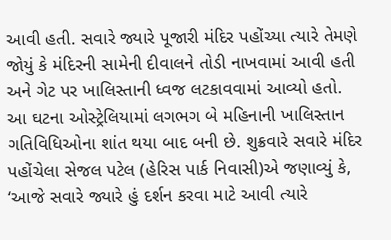આવી હતી. સવારે જ્યારે પૂજારી મંદિર પહોંચ્યા ત્યારે તેમણે જોયું કે મંદિરની સામેની દીવાલને તોડી નાખવામાં આવી હતી અને ગેટ પર ખાલિસ્તાની ધ્વજ લટકાવવામાં આવ્યો હતો.
આ ઘટના ઓસ્ટ્રેલિયામાં લગભગ બે મહિનાની ખાલિસ્તાન ગતિવિધિઓના શાંત થયા બાદ બની છે. શુક્રવારે સવારે મંદિર પહોંચેલા સેજલ પટેલ (હેરિસ પાર્ક નિવાસી)એ જણાવ્યું કે, ‘આજે સવારે જ્યારે હું દર્શન કરવા માટે આવી ત્યારે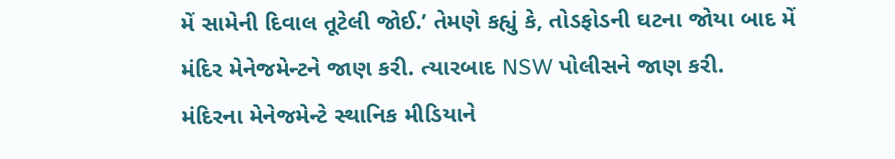મેં સામેની દિવાલ તૂટેલી જોઈ.’ તેમણે કહ્યું કે, તોડફોડની ઘટના જોયા બાદ મેં મંદિર મેનેજમેન્ટને જાણ કરી. ત્યારબાદ NSW પોલીસને જાણ કરી.
મંદિરના મેનેજમેન્ટે સ્થાનિક મીડિયાને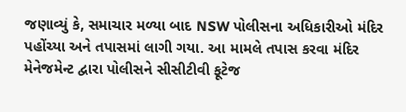જણાવ્યું કે, સમાચાર મળ્યા બાદ NSW પોલીસના અધિકારીઓ મંદિર પહોંચ્યા અને તપાસમાં લાગી ગયા. આ મામલે તપાસ કરવા મંદિર મેનેજમેન્ટ દ્વારા પોલીસને સીસીટીવી ફૂટેજ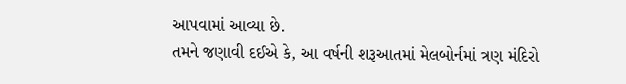આપવામાં આવ્યા છે.
તમને જણાવી દઈએ કે, આ વર્ષની શરૂઆતમાં મેલબોર્નમાં ત્રણ મંદિરો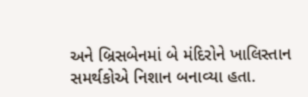અને બ્રિસબેનમાં બે મંદિરોને ખાલિસ્તાન સમર્થકોએ નિશાન બનાવ્યા હતા.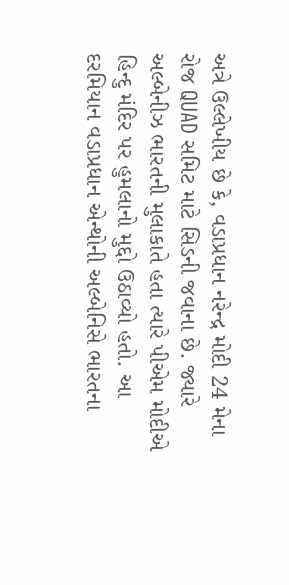અત્રે ઉલ્લેખીય છે કે, વડાપ્રધાન નરેન્દ્ર મોદી 24 મેના રોજ QUAD સમિટ માટે સિડની જવાના છે. જ્યારે અલ્બેનીઝ ભારતની મુલાકાતે હતા ત્યારે પીએમ મોદીએ હિન્દુ મંદિર પર હુમલાનો મુદ્દો ઉઠાવ્યો હતો. આ દરમિયાન વડાપ્રધાન એન્થોની અલ્બેનિસે ભારતના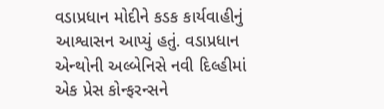વડાપ્રધાન મોદીને કડક કાર્યવાહીનું આશ્વાસન આપ્યું હતું. વડાપ્રધાન એન્થોની અલ્બેનિસે નવી દિલ્હીમાં એક પ્રેસ કોન્ફરન્સને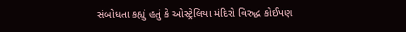સંબોધતા કહ્યું હતું કે ઓસ્ટ્રેલિયા મંદિરો વિરુદ્ધ કોઈપણ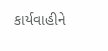કાર્યવાહીને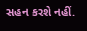સહન કરશે નહીં.